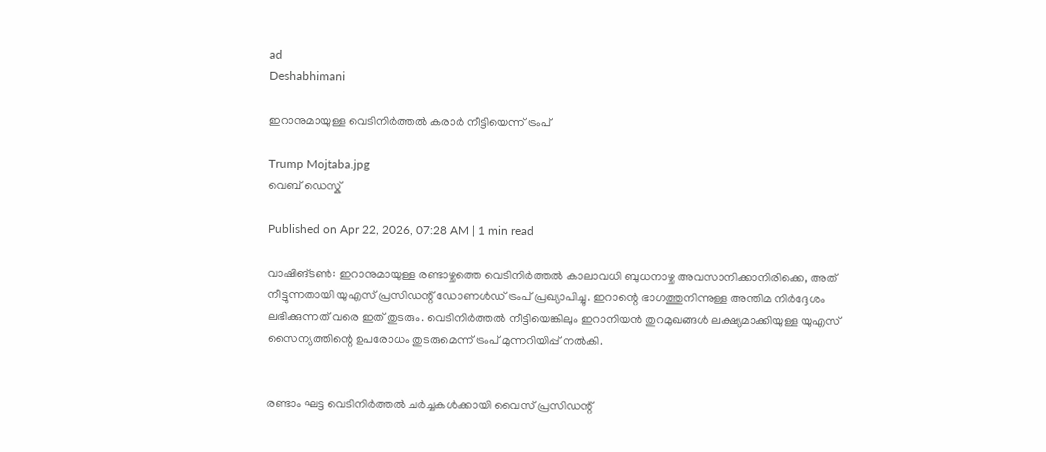ad
Deshabhimani

ഇറാനുമായുള്ള വെടിനിർത്തൽ കരാർ നീട്ടിയെന്ന് ട്രംപ്

Trump Mojtaba.jpg
വെബ് ഡെസ്ക്

Published on Apr 22, 2026, 07:28 AM | 1 min read

വാഷിങ്ടൺ: ഇറാനുമായുള്ള രണ്ടാഴ്ചത്തെ വെടിനിർത്തൽ കാലാവധി ബുധനാഴ്ച അവസാനിക്കാനിരിക്കെ, അത് നീട്ടുന്നതായി യുഎസ് പ്രസിഡന്റ് ഡോണൾഡ് ട്രംപ് പ്രഖ്യാപിച്ചു. ഇറാന്റെ ഭാഗത്തുനിന്നുള്ള അന്തിമ നിർദ്ദേശം ലഭിക്കുന്നത് വരെ ഇത് തുടരും. വെടിനിർത്തൽ നീട്ടിയെങ്കിലും ഇറാനിയൻ തുറമുഖങ്ങൾ ലക്ഷ്യമാക്കിയുള്ള യുഎസ് സൈന്യത്തിന്റെ ഉപരോധം തുടരുമെന്ന് ട്രംപ് മുന്നറിയിപ്പ് നൽകി.


രണ്ടാം ഘട്ട വെടിനിർത്തൽ ചർച്ചകൾക്കായി വൈസ് പ്രസിഡന്റ്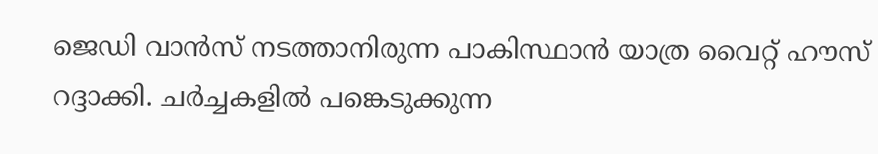ജെഡി വാൻസ് നടത്താനിരുന്ന പാകിസ്ഥാൻ യാത്ര വൈറ്റ് ഹൗസ് റദ്ദാക്കി. ചർച്ചകളിൽ പങ്കെടുക്കുന്ന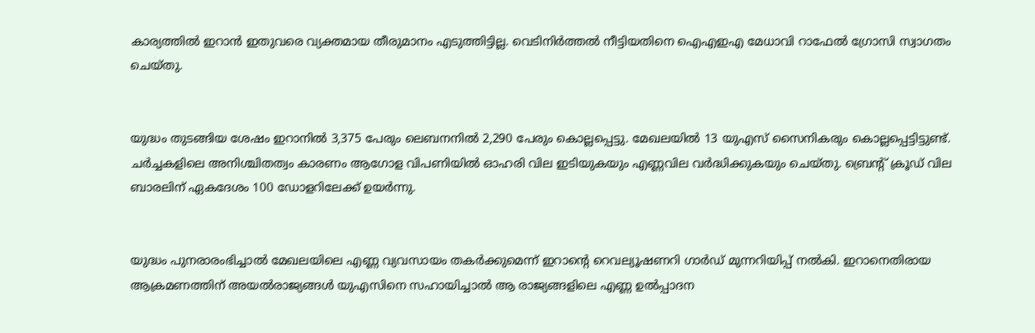കാര്യത്തിൽ ഇറാൻ ഇതുവരെ വ്യക്തമായ തീരുമാനം എടുത്തിട്ടില്ല. വെടിനിർത്തൽ നീട്ടിയതിനെ ഐഎഇഎ മേധാവി റാഫേൽ ഗ്രോസി സ്വാഗതം ചെയ്തു.


യുദ്ധം തുടങ്ങിയ ശേഷം ഇറാനിൽ 3,375 പേരും ലെബനനിൽ 2,290 പേരും കൊല്ലപ്പെട്ടു. മേഖലയിൽ 13 യുഎസ് സൈനികരും കൊല്ലപ്പെട്ടിട്ടുണ്ട്. ചർച്ചകളിലെ അനിശ്ചിതത്വം കാരണം ആഗോള വിപണിയിൽ ഓഹരി വില ഇടിയുകയും എണ്ണവില വർദ്ധിക്കുകയും ചെയ്തു. ബ്രെന്റ് ക്രൂഡ് വില ബാരലിന് ഏകദേശം 100 ഡോളറിലേക്ക് ഉയർന്നു.


യുദ്ധം പുനരാരംഭിച്ചാൽ മേഖലയിലെ എണ്ണ വ്യവസായം തകർക്കുമെന്ന് ഇറാന്റെ റെവല്യൂഷണറി ഗാർഡ് മുന്നറിയിപ്പ് നൽകി. ഇറാനെതിരായ ആക്രമണത്തിന് അയൽരാജ്യങ്ങൾ യുഎസിനെ സഹായിച്ചാൽ ആ രാജ്യങ്ങളിലെ എണ്ണ ഉൽപ്പാദന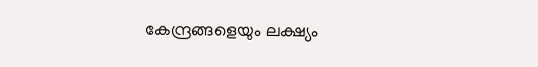കേന്ദ്രങ്ങളെയും ലക്ഷ്യം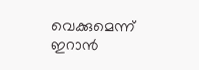വെക്കുമെന്ന് ഇറാൻ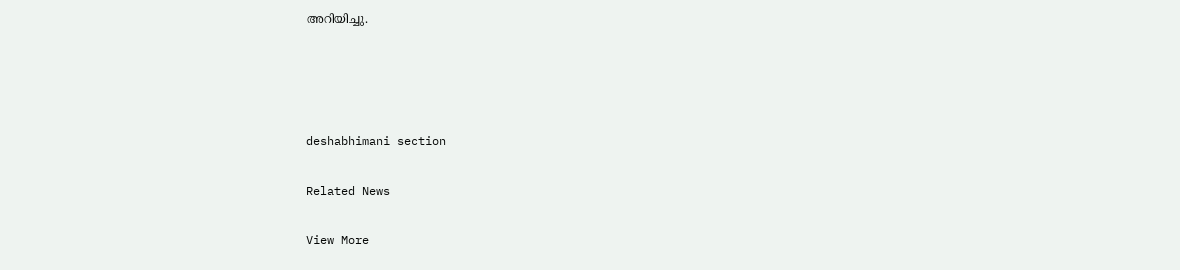അറിയിച്ചു.




deshabhimani section

Related News

View More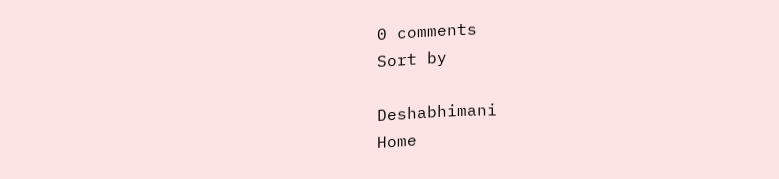0 comments
Sort by

Deshabhimani
Home